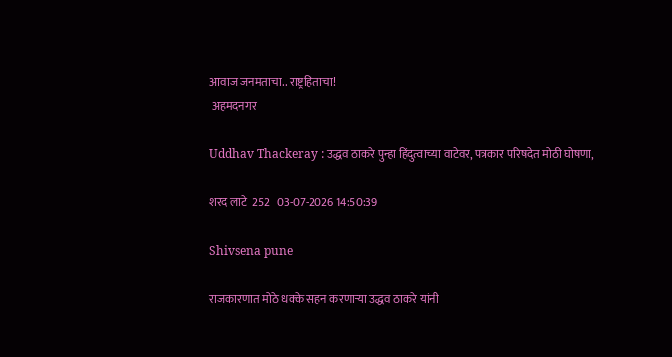आवाज जनमताचा.. राष्ट्रहिताचा!
 अहमदनगर

Uddhav Thackeray : उद्धव ठाकरे पुन्हा हिंदुत्वाच्या वाटेवर, पत्रकार परिषदेत मोठी घोषणा,

शरद लाटे  252   03-07-2026 14:50:39

Shivsena pune

राजकारणात मोठे धक्के सहन करणाऱ्या उद्धव ठाकरे यांनी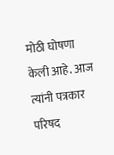मोठी घोषणा केली आहे. आज त्यांनी पत्रकार परिषद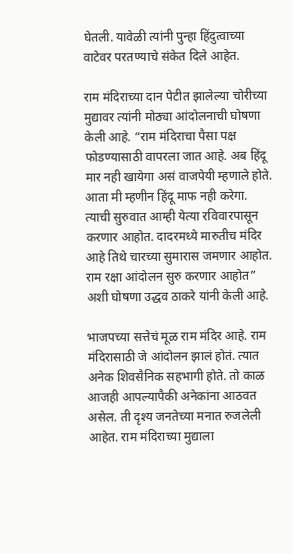घेतली. यावेळी त्यांनी पुन्हा हिंदुत्वाच्या वाटेवर परतण्याचे संकेत दिले आहेत.

राम मंदिराच्या दान पेटीत झालेल्या चोरीच्या मुद्यावर त्यांनी मोठ्या आंदोलनाची घोषणा केली आहे. “राम मंदिराचा पैसा पक्ष फोडण्यासाठी वापरला जात आहे. अब हिंदू मार नही खायेगा असं वाजपेयी म्हणाले होते. आता मी म्हणीन हिंदू माफ नही करेगा. त्याची सुरुवात आम्ही येत्या रविवारपासून करणार आहोत. दादरमध्ये मारुतीच मंदिर आहे तिथे चारच्या सुमारास जमणार आहोत. राम रक्षा आंदोलन सुरु करणार आहोत” अशी घोषणा उद्धव ठाकरे यांनी केली आहे.

भाजपच्या सत्तेचं मूळ राम मंदिर आहे. राम मंदिरासाठी जे आंदोलन झालं होतं. त्यात अनेक शिवसैनिक सहभागी होते. तो काळ आजही आपल्यापैकी अनेकांना आठवत असेल. ती दृश्य जनतेच्या मनात रुजलेली आहेत. राम मंदिराच्या मुद्याला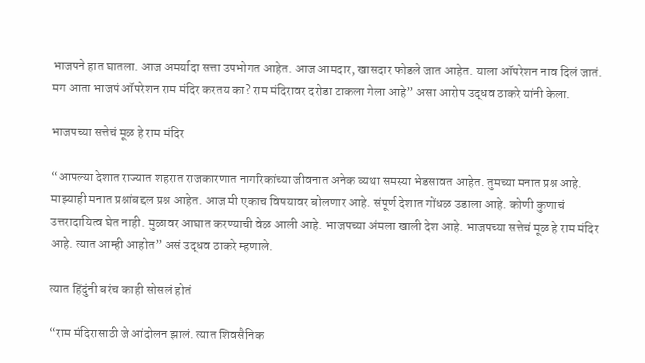भाजपने हात घातला. आज अमर्यादा सत्ता उपभोगत आहेत. आज आमदार, खासदार फोडले जात आहेत. याला ऑपरेशन नाव दिलं जातं. मग आता भाजपं ऑपरेशन राम मंदिर करतय का? राम मंदिरावर दरोडा टाकला गेला आहे” असा आरोप उद्धव ठाकरे यांनी केला.

भाजपच्या सत्तेचं मूळ हे राम मंदिर

“आपल्या देशात राज्यात शहरात राजकारणात नागरिकांच्या जीवनात अनेक व्यथा समस्या भेडसावत आहेत. तुमच्या मनात प्रश्न आहे. माझ्याही मनात प्रश्नांबद्दल प्रश्न आहेत. आज मी एकाच विषयावर बोलणार आहे. संपूर्ण देशात गोंधळ उडाला आहे. कोणी कुणाचं उत्तरादायित्व घेत नाही. मुळावर आघात करण्याची वेळ आली आहे. भाजपच्या अंमला खाली देश आहे. भाजपच्या सत्तेचं मूळ हे राम मंदिर आहे. त्यात आम्ही आहोत” असं उद्धव ठाकरे म्हणाले.

त्यात हिंदुंनी बरंच काही सोसलं होतं

“राम मंदिरासाठी जे आंदोलन झालं. त्यात शिवसैनिक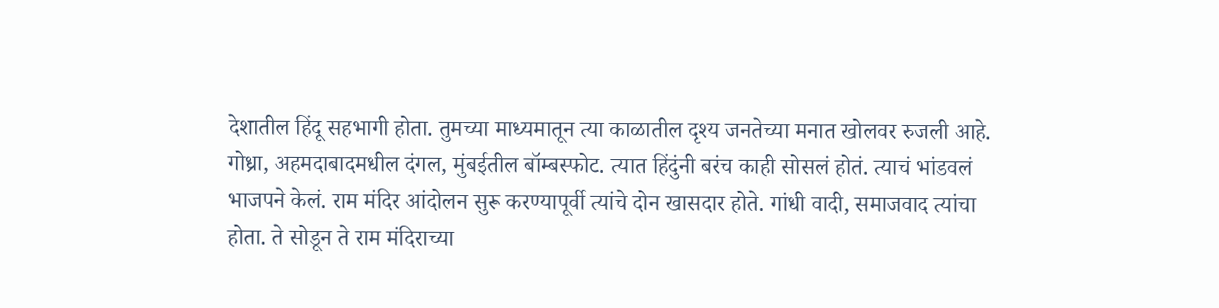देशातील हिंदू सहभागी होता. तुमच्या माध्यमातून त्या काळातील दृश्य जनतेच्या मनात खोलवर रुजली आहे. गोध्रा, अहमदाबादमधील दंगल, मुंबईतील बॉम्बस्फोट. त्यात हिंदुंनी बरंच काही सोसलं होतं. त्याचं भांडवलं भाजपने केलं. राम मंदिर आंदोलन सुरू करण्यापूर्वी त्यांचे दोन खासदार होते. गांधी वादी, समाजवाद त्यांचा होता. ते सोडून ते राम मंदिराच्या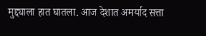मुद्द्याला हात घातला. आज देशात अमर्याद सत्ता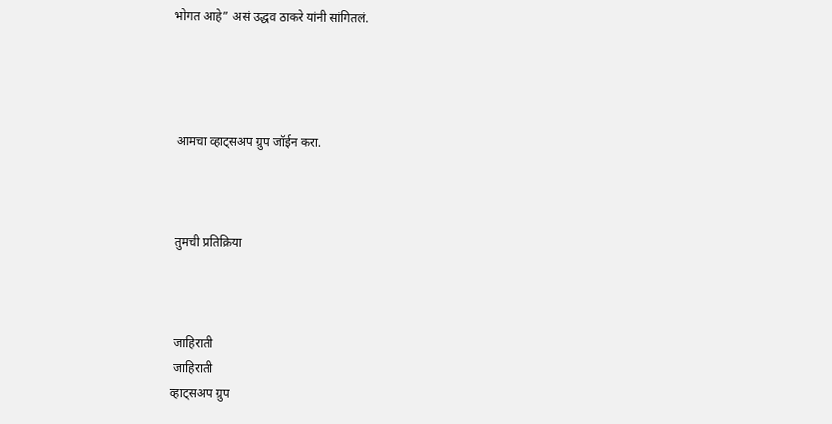भोगत आहे” असं उद्धव ठाकरे यांनी सांगितलं.




 आमचा व्हाट्सअप ग्रुप जॉईन करा.



 तुमची प्रतिक्रिया



 जाहिराती
 जाहिराती
व्हाट्सअप ग्रुप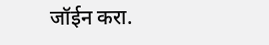जॉईन करा.